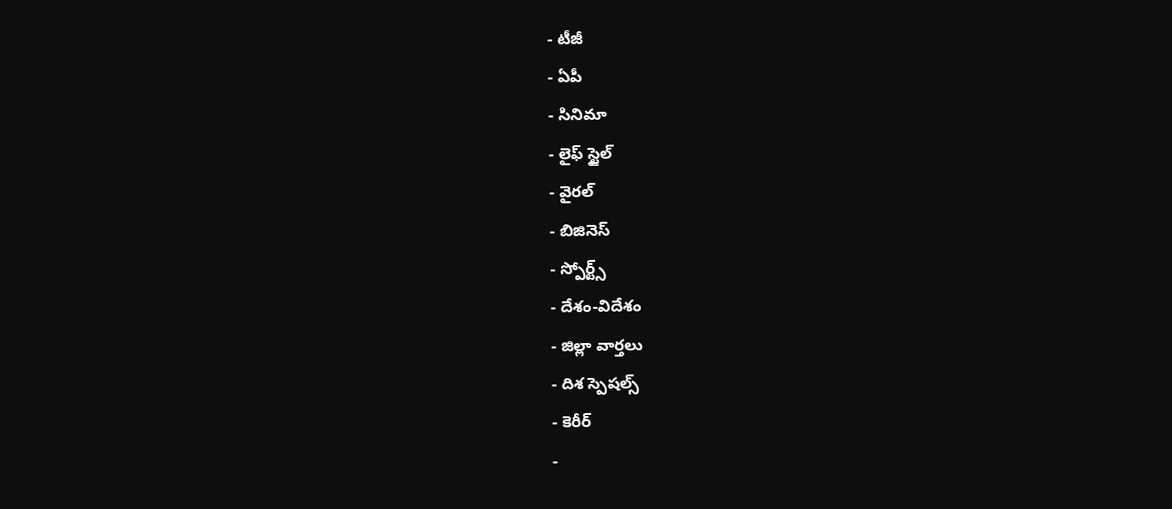- టీజీ
- ఏపీ
- సినిమా
- లైఫ్ స్టైల్
- వైరల్
- బిజినెస్
- స్పోర్ట్స్
- దేశం-విదేశం
- జిల్లా వార్తలు
- దిశ స్పెషల్స్
- కెరీర్
-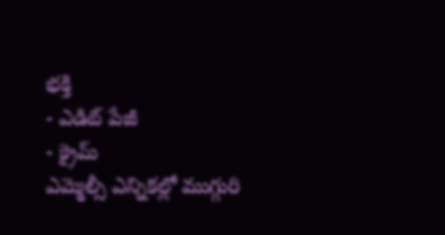భక్తి
- ఎడిట్ పేజీ
- క్రైమ్
ఎమ్మెల్సీ ఎన్నికల్లో ముగ్గురి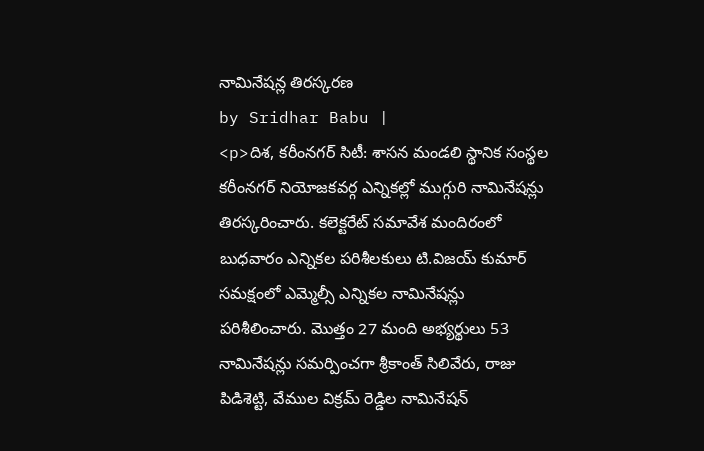నామినేషన్ల తిరస్కరణ
by Sridhar Babu |
<p>దిశ, కరీంనగర్ సిటీ: శాసన మండలి స్థానిక సంస్థల కరీంనగర్ నియోజకవర్గ ఎన్నికల్లో ముగ్గురి నామినేషన్లు తిరస్కరించారు. కలెక్టరేట్ సమావేశ మందిరంలో బుధవారం ఎన్నికల పరిశీలకులు టి.విజయ్ కుమార్ సమక్షంలో ఎమ్మెల్సీ ఎన్నికల నామినేషన్లు పరిశీలించారు. మొత్తం 27 మంది అభ్యర్థులు 53 నామినేషన్లు సమర్పించగా శ్రీకాంత్ సిలివేరు, రాజు పిడిశెట్టి, వేముల విక్రమ్ రెడ్డిల నామినేషన్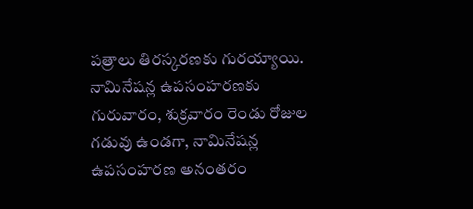పత్రాలు తిరస్కరణకు గురయ్యాయి. నామినేషన్ల ఉపసంహరణకు గురువారం, శుక్రవారం రెండు రోజుల గడువు ఉండగా, నామినేషన్ల ఉపసంహరణ అనంతరం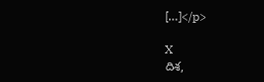[…]</p>

X
దిశ,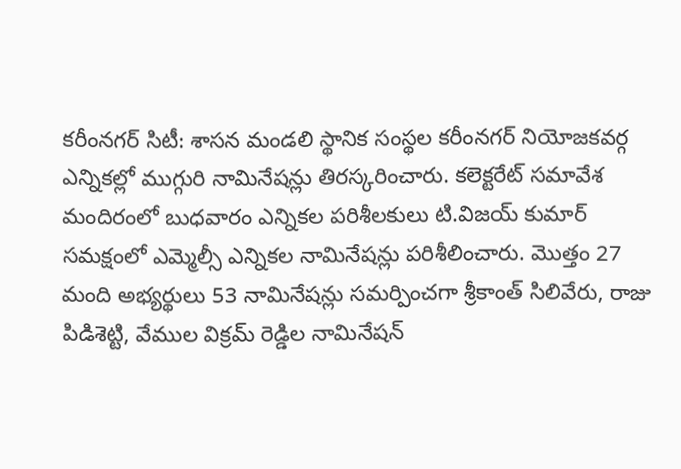కరీంనగర్ సిటీ: శాసన మండలి స్థానిక సంస్థల కరీంనగర్ నియోజకవర్గ ఎన్నికల్లో ముగ్గురి నామినేషన్లు తిరస్కరించారు. కలెక్టరేట్ సమావేశ మందిరంలో బుధవారం ఎన్నికల పరిశీలకులు టి.విజయ్ కుమార్ సమక్షంలో ఎమ్మెల్సీ ఎన్నికల నామినేషన్లు పరిశీలించారు. మొత్తం 27 మంది అభ్యర్థులు 53 నామినేషన్లు సమర్పించగా శ్రీకాంత్ సిలివేరు, రాజు పిడిశెట్టి, వేముల విక్రమ్ రెడ్డిల నామినేషన్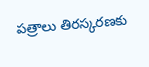పత్రాలు తిరస్కరణకు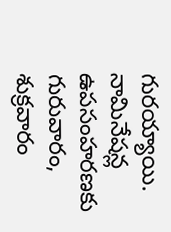గురయ్యాయి. నామినేషన్ల ఉపసంహరణకు గురువారం, శుక్రవారం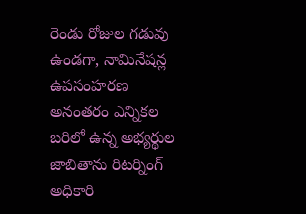రెండు రోజుల గడువు ఉండగా, నామినేషన్ల ఉపసంహరణ అనంతరం ఎన్నికల బరిలో ఉన్న అభ్యర్థుల జాబితాను రిటర్నింగ్ అధికారి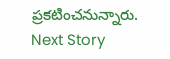ప్రకటించనున్నారు.
Next Story